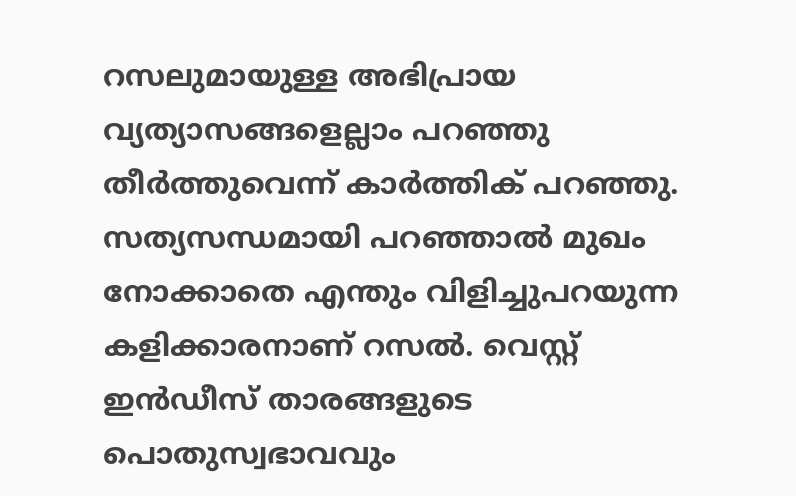റസലുമായുള്ള അഭിപ്രായ വ്യത്യാസങ്ങളെല്ലാം പറഞ്ഞു തീര്‍ത്തുവെന്ന് കാര്‍ത്തിക് പറഞ്ഞു. സത്യസന്ധമായി പറഞ്ഞാല്‍ മുഖം നോക്കാതെ എന്തും വിളിച്ചുപറയുന്ന കളിക്കാരനാണ് റസല്‍. വെസ്റ്റ് ഇന്‍ഡീസ് താരങ്ങളുടെ പൊതുസ്വഭാവവും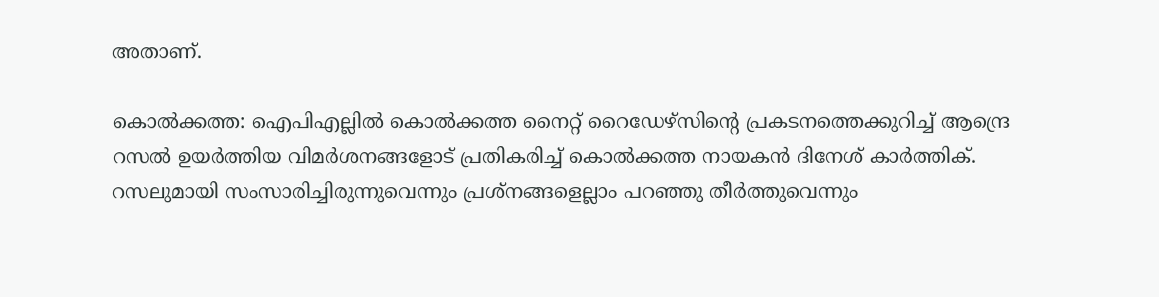അതാണ്.

കൊല്‍ക്കത്ത: ഐപിഎല്ലില്‍ കൊല്‍ക്കത്ത നൈറ്റ് റൈഡേഴ്സിന്റെ പ്രകടനത്തെക്കുറിച്ച് ആന്ദ്രെ റസല്‍ ഉയര്‍ത്തിയ വിമര്‍ശനങ്ങളോട് പ്രതികരിച്ച് കൊല്‍ക്കത്ത നായകന്‍ ദിനേശ് കാര്‍ത്തിക്. റസലുമായി സംസാരിച്ചിരുന്നുവെന്നും പ്രശ്നങ്ങളെല്ലാം പറഞ്ഞു തീര്‍ത്തുവെന്നും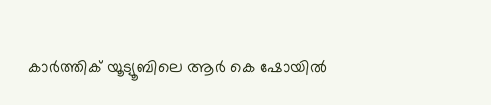കാര്‍ത്തിക് യൂട്യൂബിലെ ആര്‍ കെ ഷോയില്‍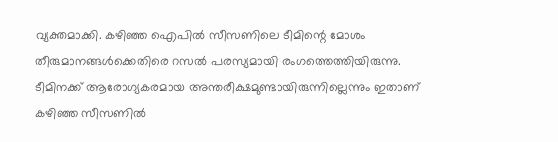വ്യക്തമാക്കി. കഴിഞ്ഞ ഐപില്‍ സീസണിലെ ടീമിന്റെ മോശം തീരുമാനങ്ങള്‍ക്കെതിരെ റസല്‍ പരസ്യമായി രംഗത്തെത്തിയിരുന്നു. ടീമിനക്ക് ആരോഗ്യകരമായ അന്തരീക്ഷമുണ്ടായിരുന്നില്ലെന്നും ഇതാണ് കഴിഞ്ഞ സീസണില്‍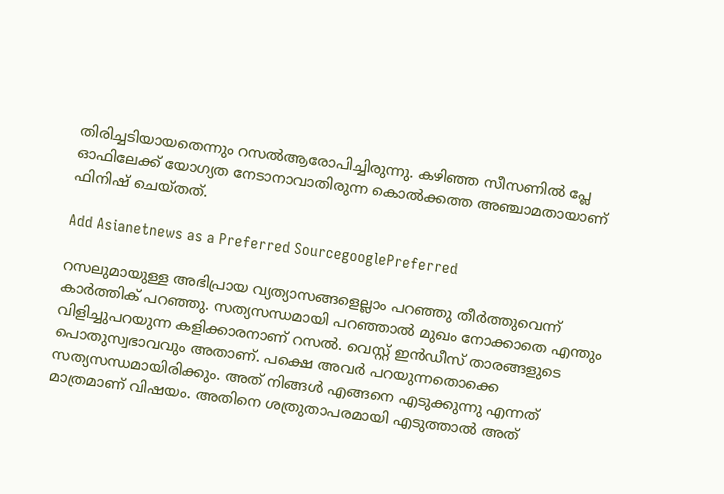തിരിച്ചടിയായതെന്നും റസല്‍ആരോപിച്ചിരുന്നു. കഴിഞ്ഞ സീസണില്‍ പ്ലേ ഓഫിലേക്ക് യോഗ്യത നേടാനാവാതിരുന്ന കൊല്‍ക്കത്ത അഞ്ചാമതായാണ് ഫിനിഷ് ചെയ്തത്.

Add Asianetnews as a Preferred SourcegooglePreferred

റസലുമായുള്ള അഭിപ്രായ വ്യത്യാസങ്ങളെല്ലാം പറഞ്ഞു തീര്‍ത്തുവെന്ന് കാര്‍ത്തിക് പറഞ്ഞു. സത്യസന്ധമായി പറഞ്ഞാല്‍ മുഖം നോക്കാതെ എന്തും വിളിച്ചുപറയുന്ന കളിക്കാരനാണ് റസല്‍. വെസ്റ്റ് ഇന്‍ഡീസ് താരങ്ങളുടെ പൊതുസ്വഭാവവും അതാണ്. പക്ഷെ അവര്‍ പറയുന്നതൊക്കെ സത്യസന്ധമായിരിക്കും. അത് നിങ്ങള്‍ എങ്ങനെ എടുക്കുന്നു എന്നത് മാത്രമാണ് വിഷയം. അതിനെ ശത്രുതാപരമായി എടുത്താല്‍ അത്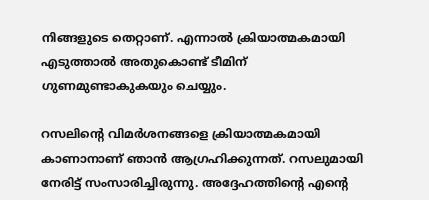നിങ്ങളുടെ തെറ്റാണ്. എന്നാല്‍ ക്രിയാത്മകമായി എടുത്താല്‍ അതുകൊണ്ട് ടീമിന് ഗുണമുണ്ടാകുകയും ചെയ്യും.

റസലിന്റെ വിമര്‍ശനങ്ങളെ ക്രിയാത്മകമായി കാണാനാണ് ഞാന്‍ ആഗ്രഹിക്കുന്നത്. റസലുമായി നേരിട്ട് സംസാരിച്ചിരുന്നു. അദ്ദേഹത്തിന്റെ എന്റെ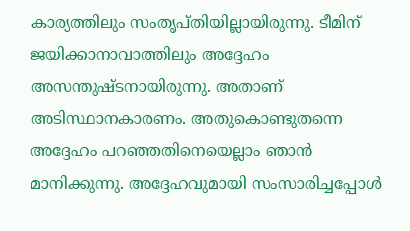കാര്യത്തിലും സംതൃപ്തിയില്ലായിരുന്നു. ടീമിന് ജയിക്കാനാവാത്തിലും അദ്ദേഹം അസന്തുഷ്ടനായിരുന്നു. അതാണ് അടിസ്ഥാനകാരണം. അതുകൊണ്ടുതന്നെ അദ്ദേഹം പറഞ്ഞതിനെയെല്ലാം ഞാന്‍ മാനിക്കുന്നു. അദ്ദേഹവുമായി സംസാരിച്ചപ്പോള്‍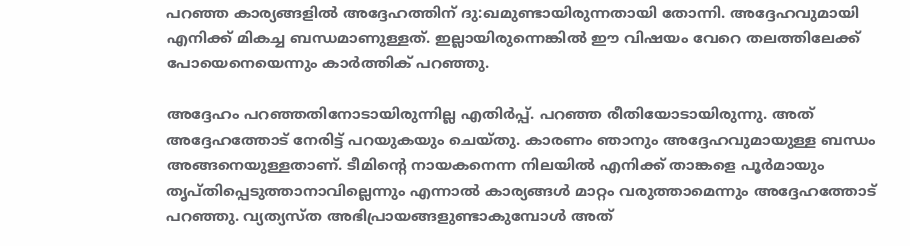പറഞ്ഞ കാര്യങ്ങളില്‍ അദ്ദേഹത്തിന് ദു:ഖമുണ്ടായിരുന്നതായി തോന്നി. അദ്ദേഹവുമായി എനിക്ക് മികച്ച ബന്ധമാണുള്ളത്. ഇല്ലായിരുന്നെങ്കില്‍ ഈ വിഷയം വേറെ തലത്തിലേക്ക് പോയെനെയെന്നും കാര്‍ത്തിക് പറഞ്ഞു.

അദ്ദേഹം പറഞ്ഞതിനോടായിരുന്നില്ല എതിര്‍പ്പ്. പറഞ്ഞ രീതിയോടായിരുന്നു. അത് അദ്ദേഹത്തോട് നേരിട്ട് പറയുകയും ചെയ്തു. കാരണം ഞാനും അദ്ദേഹവുമായുള്ള ബന്ധം അങ്ങനെയുള്ളതാണ്. ടീമിന്റെ നായകനെന്ന നിലയില്‍ എനിക്ക് താങ്കളെ പൂര്‍മായും തൃപ്തിപ്പെടുത്താനാവില്ലെന്നും എന്നാല്‍ കാര്യങ്ങള്‍ മാറ്റം വരുത്താമെന്നും അദ്ദേഹത്തോട് പറഞ്ഞു. വ്യത്യസ്ത അഭിപ്രായങ്ങളുണ്ടാകുമ്പോള്‍ അത്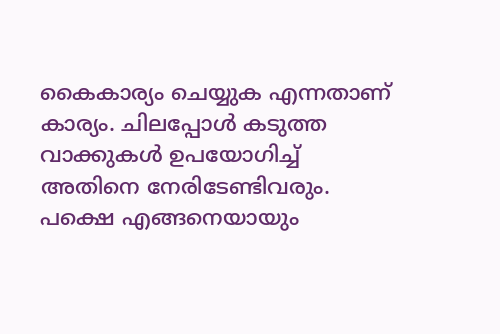കൈകാര്യം ചെയ്യുക എന്നതാണ് കാര്യം. ചിലപ്പോള്‍ കടുത്ത വാക്കുകള്‍ ഉപയോഗിച്ച് അതിനെ നേരിടേണ്ടിവരും. പക്ഷെ എങ്ങനെയായും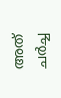അത് ചര്‍ച്ച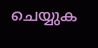ചെയ്യുക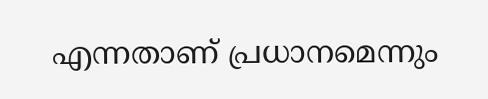എന്നതാണ് പ്രധാനമെന്നും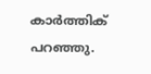കാര്‍ത്തിക് പറഞ്ഞു.